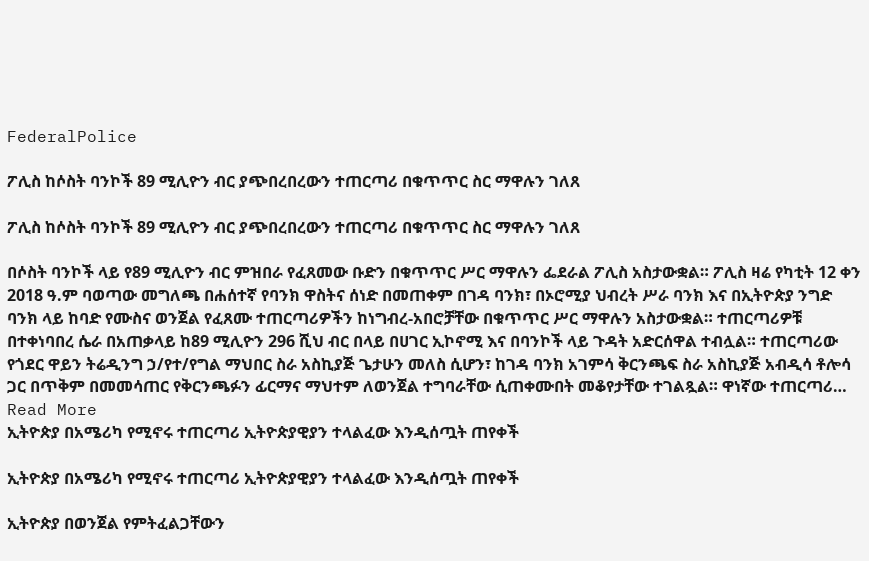FederalPolice

ፖሊስ ከሶስት ባንኮች 89 ሚሊዮን ብር ያጭበረበረውን ተጠርጣሪ በቁጥጥር ስር ማዋሉን ገለጸ

ፖሊስ ከሶስት ባንኮች 89 ሚሊዮን ብር ያጭበረበረውን ተጠርጣሪ በቁጥጥር ስር ማዋሉን ገለጸ

በሶስት ባንኮች ላይ የ89 ሚሊዮን ብር ምዝበራ የፈጸመው ቡድን በቁጥጥር ሥር ማዋሉን ፌደራል ፖሊስ አስታውቋል። ፖሊስ ዛሬ የካቲት 12 ቀን 2018 ዓ.ም ባወጣው መግለጫ በሐሰተኛ የባንክ ዋስትና ሰነድ በመጠቀም በገዳ ባንክ፣ በኦሮሚያ ህብረት ሥራ ባንክ እና በኢትዮጵያ ንግድ ባንክ ላይ ከባድ የሙስና ወንጀል የፈጸሙ ተጠርጣሪዎችን ከነግብረ-አበሮቻቸው በቁጥጥር ሥር ማዋሉን አስታውቋል። ተጠርጣሪዎቹ በተቀነባበረ ሴራ በአጠቃላይ ከ89 ሚሊዮን 296 ሺህ ብር በላይ በሀገር ኢኮኖሚ እና በባንኮች ላይ ጉዳት አድርሰዋል ተብሏል። ተጠርጣሪው የጎደር ዋይን ትሬዲንግ ኃ/የተ/የግል ማህበር ስራ አስኪያጅ ጌታሁን መለስ ሲሆን፣ ከገዳ ባንክ አገምሳ ቅርንጫፍ ስራ አስኪያጅ አብዲሳ ቶሎሳ ጋር በጥቅም በመመሳጠር የቅርንጫፉን ፊርማና ማህተም ለወንጀል ተግባራቸው ሲጠቀሙበት መቆየታቸው ተገልጿል። ዋነኛው ተጠርጣሪ…
Read More
ኢትዮጵያ በአሜሪካ የሚኖሩ ተጠርጣሪ ኢትዮጵያዊያን ተላልፈው እንዲሰጧት ጠየቀች

ኢትዮጵያ በአሜሪካ የሚኖሩ ተጠርጣሪ ኢትዮጵያዊያን ተላልፈው እንዲሰጧት ጠየቀች

ኢትዮጵያ በወንጀል የምትፈልጋቸውን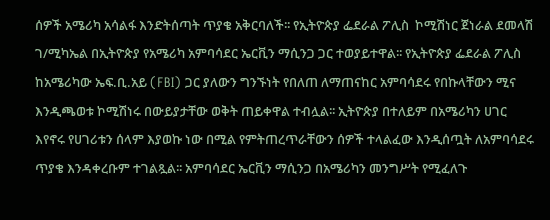ሰዎች አሜሪካ አሳልፋ እንድትሰጣት ጥያቄ አቅርባለች፡፡ የኢትዮጵያ ፌደራል ፖሊስ  ኮሚሽነር ጀነራል ደመላሽ ገ/ሚካኤል በኢትዮጵያ የአሜሪካ አምባሳደር ኤርቪን ማሲንጋ ጋር ተወያይተዋል፡፡ የኢትዮጵያ ፌደራል ፖሊስ ከአሜሪካው ኤፍ.ቢ.አይ (FBI) ጋር ያለውን ግንኙነት የበለጠ ለማጠናከር አምባሳደሩ የበኩላቸውን ሚና እንዲጫወቱ ኮሚሽነሩ በውይያታቸው ወቅት ጠይቀዋል ተብሏል፡፡ ኢትዮጵያ በተለይም በአሜሪካን ሀገር እየኖሩ የሀገሪቱን ሰላም እያወኩ ነው በሚል የምትጠረጥራቸውን ሰዎች ተላልፈው እንዲሰጧት ለአምባሳደሩ ጥያቄ እንዳቀረቡም ተገልጿል፡፡ አምባሳደር ኤርቪን ማሲንጋ በአሜሪካን መንግሥት የሚፈለጉ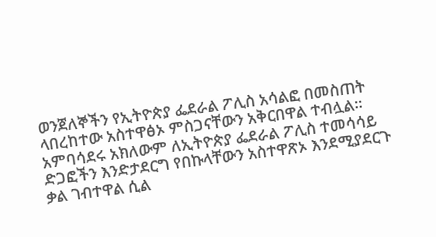ወንጀለኞችን የኢትዮጵያ ፌደራል ፖሊስ አሳልፎ በመስጠት ላበረከተው አስተዋፅኦ ምስጋናቸውን አቅርበዋል ተብሏል፡፡ አምባሳደሩ አክለውም ለኢትዮጵያ ፌደራል ፖሊስ ተመሳሳይ ድጋፎችን እንድታደርግ የበኩላቸውን አስተዋጽኦ እንደሚያደርጉ ቃል ገብተዋል ሲል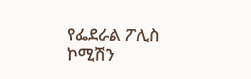የፌደራል ፖሊስ ኮሚሽን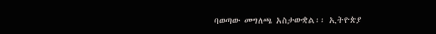ባወጣው መግለጫ አስታውቋል፡፡ ኢትዮጵያ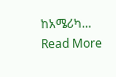ከአሜሪካ…
Read More